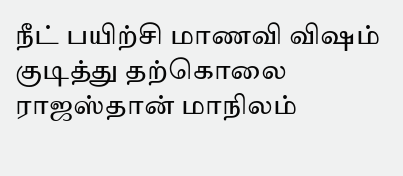நீட் பயிற்சி மாணவி விஷம் குடித்து தற்கொலை
ராஜஸ்தான் மாநிலம்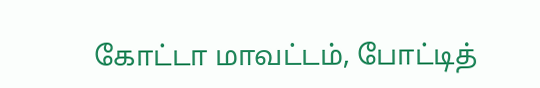கோட்டா மாவட்டம், போட்டித்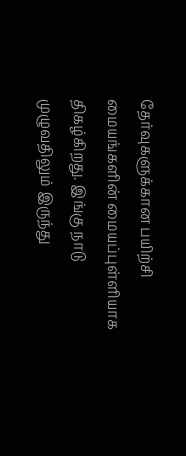தேர்வுகளுக்கான பயிற்சி மையங்களின் மையப்புள்ளியாக திகழ்கிறது. இங்கு நாடு முழுவதிலும் இருந்து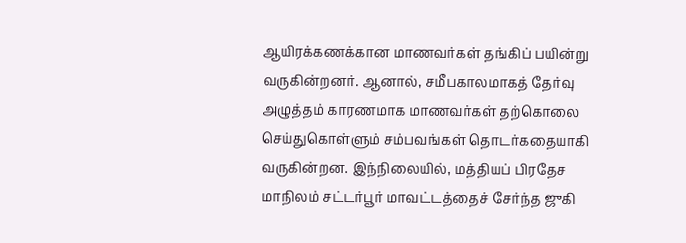ஆயிரக்கணக்கான மாணவர்கள் தங்கிப் பயின்று வருகின்றனர். ஆனால், சமீபகாலமாகத் தேர்வு அழுத்தம் காரணமாக மாணவர்கள் தற்கொலை செய்துகொள்ளும் சம்பவங்கள் தொடர்கதையாகி வருகின்றன. இந்நிலையில், மத்தியப் பிரதேச மாநிலம் சட்டர்பூர் மாவட்டத்தைச் சேர்ந்த ஜுகி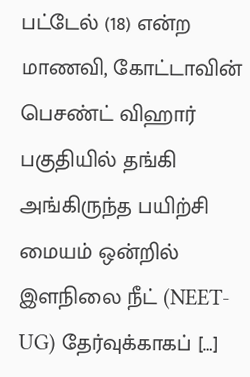பட்டேல் (18) என்ற மாணவி, கோட்டாவின் பெசண்ட் விஹார் பகுதியில் தங்கி அங்கிருந்த பயிற்சி மையம் ஒன்றில் இளநிலை நீட் (NEET-UG) தேர்வுக்காகப் […]